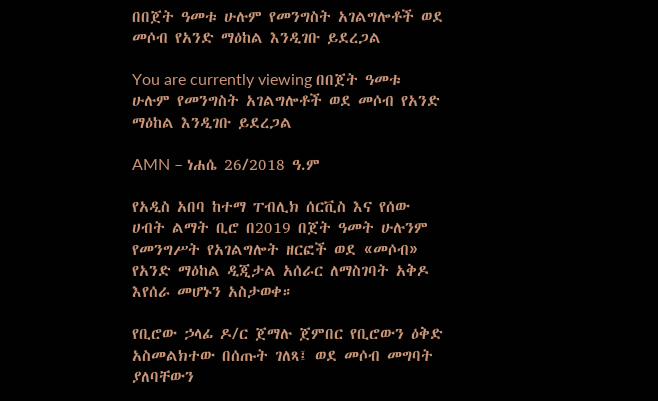በበጀት ዓመቱ ሁሉም የመንግስት አገልግሎቶች ወደ መሶብ የአንድ ማዕከል እንዲገቡ ይደረጋል

You are currently viewing በበጀት ዓመቱ ሁሉም የመንግስት አገልግሎቶች ወደ መሶብ የአንድ ማዕከል እንዲገቡ ይደረጋል

AMN – ነሐሴ 26/2018 ዓ.ም

የአዲስ አበባ ከተማ ፐብሊክ ሰርቪስ እና የሰው ሀብት ልማት ቢሮ በ2019 በጀት ዓመት ሁሉንም የመንግሥት የአገልግሎት ዘርፎች ወደ «መሶብ» የአንድ ማዕከል ዲጂታል አሰራር ለማስገባት አቅዶ እየሰራ መሆኑን አስታወቀ።

የቢሮው ኃላፊ ዶ/ር ጀማሉ ጀምበር የቢሮውን ዕቅድ አስመልክተው በሰጡት ገለጻ፤ ወደ መሶብ መግባት ያለባቸውን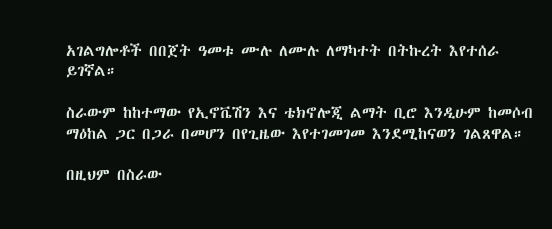አገልግሎቶች በበጀት ዓመቱ ሙሉ ለሙሉ ለማካተት በትኩረት እየተሰራ ይገኛል።

ስራውም ከከተማው የኢኖቬሽን እና ቴክኖሎጂ ልማት ቢሮ እንዲሁም ከመሶብ ማዕከል ጋር በጋራ በመሆን በየጊዜው እየተገመገመ እንደሚከናወን ገልጸዋል።

በዚህም በስራው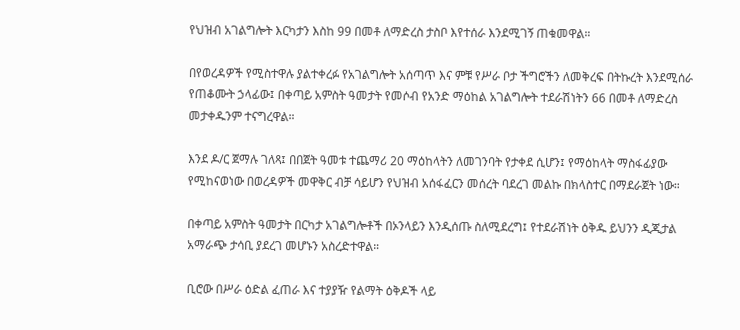የህዝብ አገልግሎት እርካታን እስከ 99 በመቶ ለማድረስ ታስቦ እየተሰራ እንደሚገኝ ጠቁመዋል።

በየወረዳዎች የሚስተዋሉ ያልተቀረፉ የአገልግሎት አሰጣጥ እና ምቹ የሥራ ቦታ ችግሮችን ለመቅረፍ በትኩረት እንደሚሰራ የጠቆሙት ኃላፊው፤ በቀጣይ አምስት ዓመታት የመሶብ የአንድ ማዕከል አገልግሎት ተደራሽነትን 66 በመቶ ለማድረስ መታቀዱንም ተናግረዋል።

እንደ ዶ/ር ጀማሉ ገለጻ፤ በበጀት ዓመቱ ተጨማሪ 20 ማዕከላትን ለመገንባት የታቀደ ሲሆን፤ የማዕከላት ማስፋፊያው የሚከናወነው በወረዳዎች መዋቅር ብቻ ሳይሆን የህዝብ አሰፋፈርን መሰረት ባደረገ መልኩ በክላስተር በማደራጀት ነው።

በቀጣይ አምስት ዓመታት በርካታ አገልግሎቶች በኦንላይን እንዲሰጡ ስለሚደረግ፤ የተደራሽነት ዕቅዱ ይህንን ዲጂታል አማራጭ ታሳቢ ያደረገ መሆኑን አስረድተዋል።

ቢሮው በሥራ ዕድል ፈጠራ እና ተያያዥ የልማት ዕቅዶች ላይ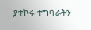ያተኮሩ ተግባራትን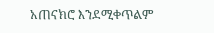አጠናክሮ እንደሚቀጥልም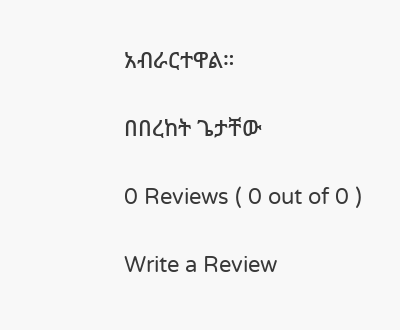አብራርተዋል።

በበረከት ጌታቸው

0 Reviews ( 0 out of 0 )

Write a Review